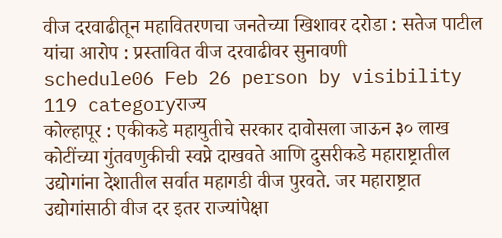वीज दरवाढीतून महावितरणचा जनतेच्या खिशावर दरोडा : सतेज पाटील यांचा आरोप : प्रस्तावित वीज दरवाढीवर सुनावणी
schedule06 Feb 26 person by visibility 119 categoryराज्य
कोल्हापूर : एकीकडे महायुतीचे सरकार दावोसला जाऊन ३० लाख कोटींच्या गुंतवणुकीची स्वप्ने दाखवते आणि दुसरीकडे महाराष्ट्रातील उद्योगांना देशातील सर्वात महागडी वीज पुरवते. जर महाराष्ट्रात उद्योगांसाठी वीज दर इतर राज्यांपेक्षा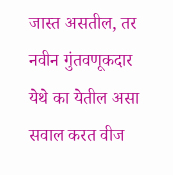जास्त असतील, तर नवीन गुंतवणूकदार येथे का येतील असा सवाल करत वीज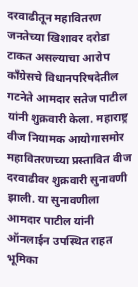दरवाढीतून महावितरण जनतेच्या खिशावर दरोडा टाकत असल्याचा आरोप काँग्रेसचे विधानपरिषदेतील गटनेते आमदार सतेज पाटील यांनी शुक्रवारी केला. महाराष्ट्र वीज नियामक आयोगासमोर महावितरणच्या प्रस्तावित वीज दरवाढीवर शुक्रवारी सुनावणी झाली. या सुनावणीला आमदार पाटील यांनी ऑनलाईन उपस्थित राहत भूमिका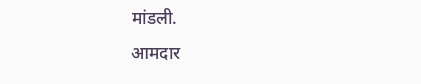मांडली.
आमदार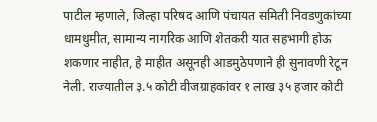पाटील म्हणाले, जिल्हा परिषद आणि पंचायत समिती निवडणुकांच्या धामधुमीत, सामान्य नागरिक आणि शेतकरी यात सहभागी होऊ शकणार नाहीत, हे माहीत असूनही आडमुठेपणाने ही सुनावणी रेटून नेली. राज्यातील ३.५ कोटी वीजग्राहकांवर १ लाख ३५ हजार कोटी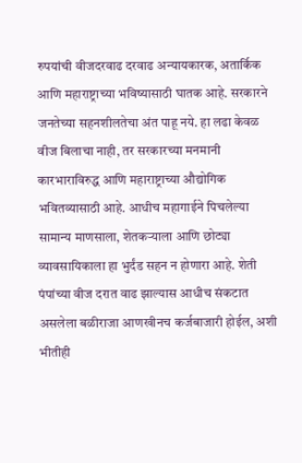रुपयांची वीजदरवाढ दरवाढ अन्यायकारक, अतार्किक आणि महाराष्ट्राच्या भविष्यासाठी घातक आहे. सरकारने जनतेच्या सहनशीलतेचा अंत पाहू नये. हा लढा केवळ वीज बिलाचा नाही, तर सरकारच्या मनमानी कारभाराविरुद्ध आणि महाराष्ट्राच्या औद्योगिक भवितव्यासाठी आहे. आधीच महागाईने पिचलेल्या सामान्य माणसाला, शेतकऱ्याला आणि छोट्या व्यावसायिकाला हा भुर्दंड सहन न होणारा आहे. शेती पंपांच्या वीज दरात वाढ झाल्यास आधीच संकटात असलेला बळीराजा आणखीनच कर्जबाजारी होईल, अशी भीतीही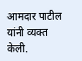आमदार पाटील यांनी व्यक्त केली.